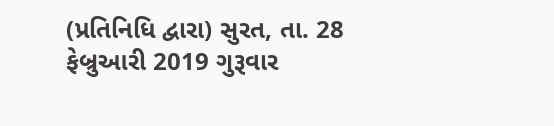(પ્રતિનિધિ દ્વારા) સુરત, તા. 28 ફેબ્રુઆરી 2019 ગુરૂવાર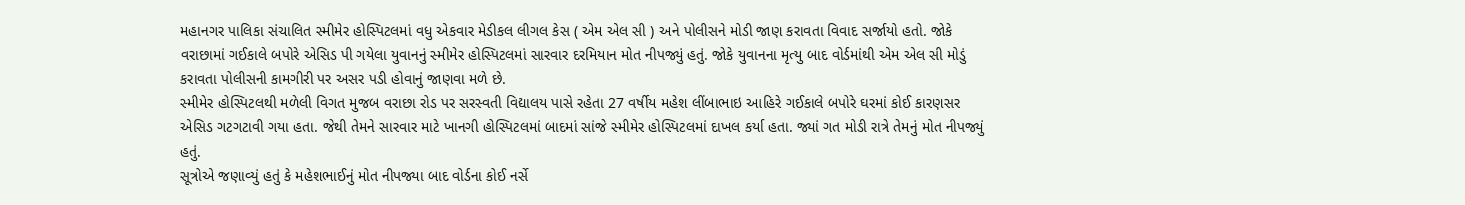મહાનગર પાલિકા સંચાલિત સ્મીમેર હોસ્પિટલમાં વધુ એકવાર મેડીકલ લીગલ કેસ ( એમ એલ સી ) અને પોલીસને મોડી જાણ કરાવતા વિવાદ સર્જાયો હતો. જોકે વરાછામાં ગઈકાલે બપોરે એસિડ પી ગયેલા યુવાનનું સ્મીમેર હોસ્પિટલમાં સારવાર દરમિયાન મોત નીપજ્યું હતું. જોકે યુવાનના મૃત્યુ બાદ વોર્ડમાંથી એમ એલ સી મોડું કરાવતા પોલીસની કામગીરી પર અસર પડી હોવાનું જાણવા મળે છે.
સ્મીમેર હોસ્પિટલથી મળેલી વિગત મુજબ વરાછા રોડ પર સરસ્વતી વિદ્યાલય પાસે રહેતા 27 વર્ષીય મહેશ લીંબાભાઇ આહિરે ગઈકાલે બપોરે ઘરમાં કોઈ કારણસર એસિડ ગટગટાવી ગયા હતા. જેથી તેમને સારવાર માટે ખાનગી હોસ્પિટલમાં બાદમાં સાંજે સ્મીમેર હોસ્પિટલમાં દાખલ કર્યા હતા. જ્યાં ગત મોડી રાત્રે તેમનું મોત નીપજ્યું હતું.
સૂત્રોએ જણાવ્યું હતું કે મહેશભાઈનું મોત નીપજ્યા બાદ વોર્ડના કોઈ નર્સે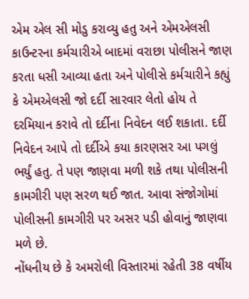એમ એલ સી મોડુ કરાવ્યુ હતુ અને એમએલસી કાઉન્ટરના કર્મચારીએ બાદમાં વરાછા પોલીસને જાણ કરતા ધસી આવ્યા હતા અને પોલીસે કર્મચારીને કહ્યું કે એમએલસી જો દર્દી સારવાર લેતો હોય તે દરમિયાન કરાવે તો દર્દીના નિવેદન લઈ શકાતા. દર્દી નિવેદન આપે તો દર્દીએ કયા કારણસર આ પગલું ભર્યું હતુ. તે પણ જાણવા મળી શકે તથા પોલીસની કામગીરી પણ સરળ થઈ જાત. આવા સંજોગોમાં પોલીસની કામગીરી પર અસર પડી હોવાનું જાણવા મળે છે.
નોંધનીય છે કે અમરોલી વિસ્તારમાં રહેતી 38 વર્ષીય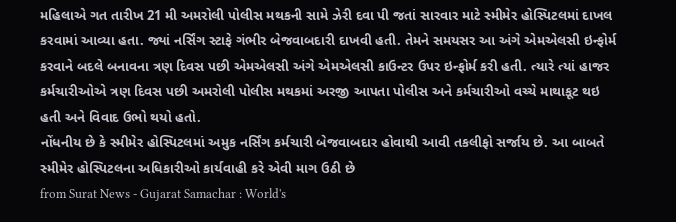મહિલાએ ગત તારીખ 21 મી અમરોલી પોલીસ મથકની સામે ઝેરી દવા પી જતાં સારવાર માટે સ્મીમેર હોસ્પિટલમાં દાખલ કરવામાં આવ્યા હતા. જ્યાં નર્સિંગ સ્ટાફે ગંભીર બેજવાબદારી દાખવી હતી. તેમને સમયસર આ અંગે એમએલસી ઇન્ફોર્મ કરવાને બદલે બનાવના ત્રણ દિવસ પછી એમએલસી અંગે એમએલસી કાઉન્ટર ઉપર ઇન્ફોર્મ કરી હતી. ત્યારે ત્યાં હાજર કર્મચારીઓએ ત્રણ દિવસ પછી અમરોલી પોલીસ મથકમાં અરજી આપતા પોલીસ અને કર્મચારીઓ વચ્ચે માથાકૂટ થઇ હતી અને વિવાદ ઉભો થયો હતો.
નોંધનીય છે કે સ્મીમેર હોસ્પિટલમાં અમુક નર્સિંગ કર્મચારી બેજવાબદાર હોવાથી આવી તકલીફો સર્જાય છે. આ બાબતે સ્મીમેર હોસ્પિટલના અધિકારીઓ કાર્યવાહી કરે એવી માગ ઉઠી છે
from Surat News - Gujarat Samachar : World's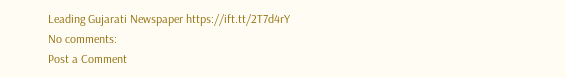Leading Gujarati Newspaper https://ift.tt/2T7d4rY
No comments:
Post a Comment